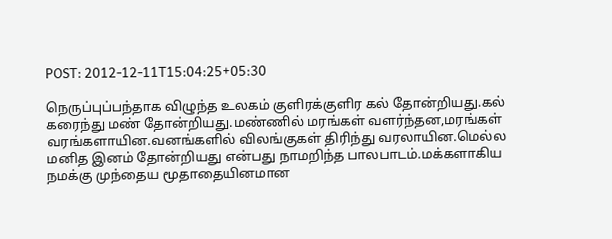POST: 2012-12-11T15:04:25+05:30

நெருப்புப்பந்தாக விழுந்த உலகம் குளிரக்குளிர கல் தோன்றியது.கல் கரைந்து மண் தோன்றியது.மண்ணில் மரங்கள் வளர்ந்தன,மரங்கள் வரங்களாயின.வனங்களில் விலங்குகள் திரிந்து வரலாயின.மெல்ல மனித இனம் தோன்றியது என்பது நாமறிந்த பாலபாடம்.மக்களாகிய நமக்கு முந்தைய மூதாதையினமான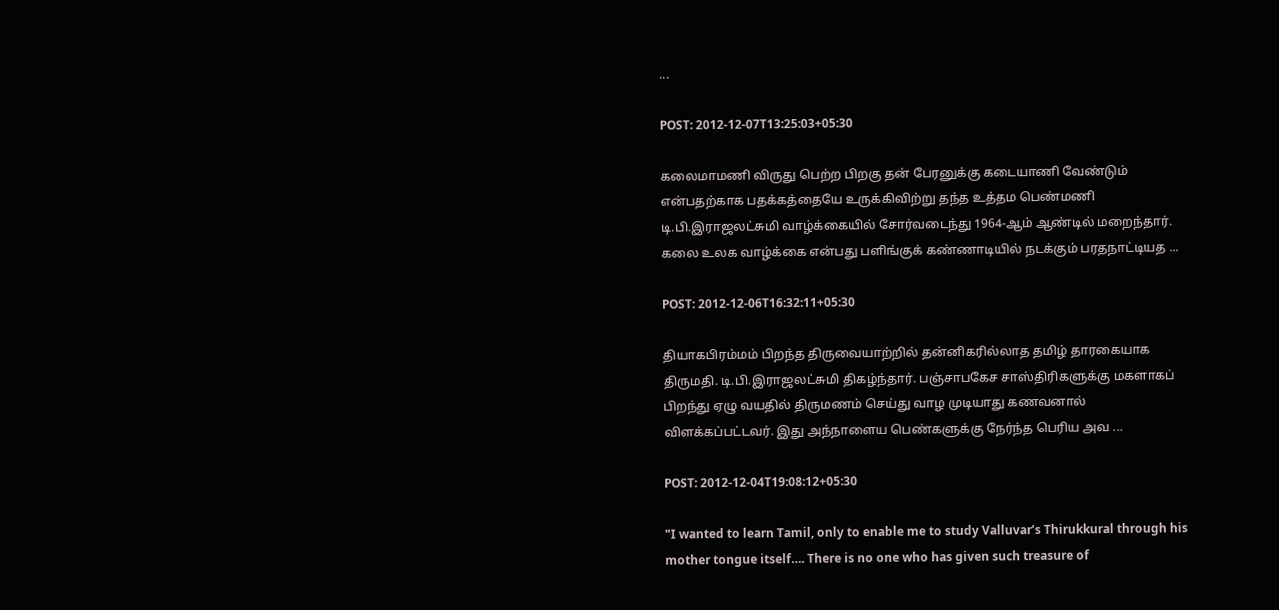...

POST: 2012-12-07T13:25:03+05:30

கலைமாமணி விருது பெற்ற பிறகு தன் பேரனுக்கு கடையாணி வேண்டும் என்பதற்காக பதக்கத்தையே உருக்கிவிற்று தந்த உத்தம பெண்மணி டி.பி.இராஜலட்சுமி வாழ்க்கையில் சோர்வடைந்து 1964-ஆம் ஆண்டில் மறைந்தார். கலை உலக வாழ்க்கை என்பது பளிங்குக் கண்ணாடியில் நடக்கும் பரதநாட்டியத ...

POST: 2012-12-06T16:32:11+05:30

தியாகபிரம்மம் பிறந்த திருவையாற்றில் தன்னிகரில்லாத தமிழ் தாரகையாக திருமதி. டி.பி.இராஜலட்சுமி திகழ்ந்தார். பஞ்சாபகேச சாஸ்திரிகளுக்கு மகளாகப் பிறந்து ஏழு வயதில் திருமணம் செய்து வாழ முடியாது கணவனால் விளக்கப்பட்டவர். இது அந்நாளைய பெண்களுக்கு நேர்ந்த பெரிய அவ ...

POST: 2012-12-04T19:08:12+05:30

"I wanted to learn Tamil, only to enable me to study Valluvar’s Thirukkural through his mother tongue itself…. There is no one who has given such treasure of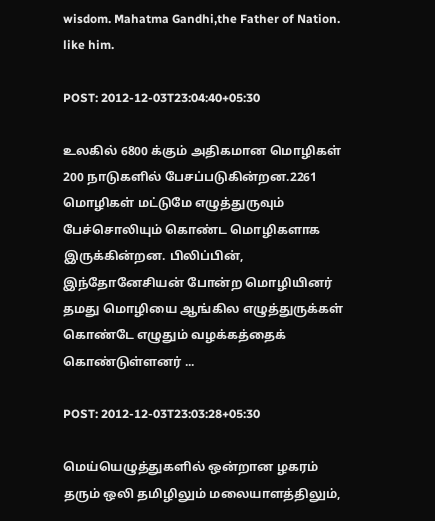wisdom. Mahatma Gandhi,the Father of Nation. like him.

POST: 2012-12-03T23:04:40+05:30

உலகில் 6800 க்கும் அதிகமான மொழிகள் 200 நாடுகளில் பேசப்படுகின்றன.2261 மொழிகள் மட்டுமே எழுத்துருவும் பேச்சொலியும் கொண்ட மொழிகளாக இருக்கின்றன. பிலிப்பின், இந்தோனேசியன் போன்ற மொழியினர் தமது மொழியை ஆங்கில எழுத்துருக்கள் கொண்டே எழுதும் வழக்கத்தைக் கொண்டுள்ளனர் ...

POST: 2012-12-03T23:03:28+05:30

மெய்யெழுத்துகளில் ஒன்றான ழகரம் தரும் ஒலி தமிழிலும் மலையாளத்திலும்,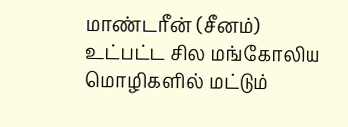மாண்டரீன் (சீனம்) உட்பட்ட சில மங்கோலிய மொழிகளில் மட்டும்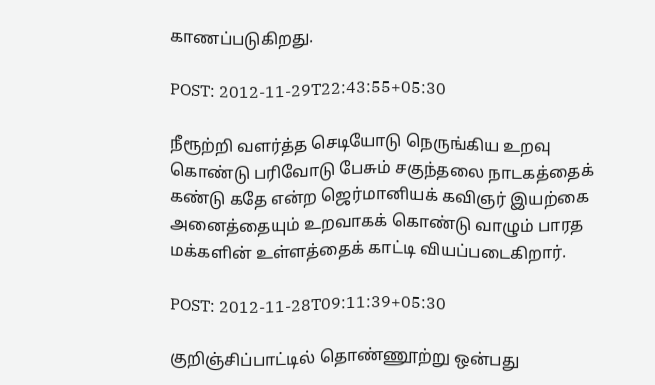காணப்படுகிறது.

POST: 2012-11-29T22:43:55+05:30

நீரூற்றி வளர்த்த செடியோடு நெருங்கிய உறவு கொண்டு பரிவோடு பேசும் சகுந்தலை நாடகத்தைக் கண்டு கதே என்ற ஜெர்மானியக் கவிஞர் இயற்கை அனைத்தையும் உறவாகக் கொண்டு வாழும் பாரத மக்களின் உள்ளத்தைக் காட்டி வியப்படைகிறார்.

POST: 2012-11-28T09:11:39+05:30

குறிஞ்சிப்பாட்டில் தொண்ணூற்று ஒன்பது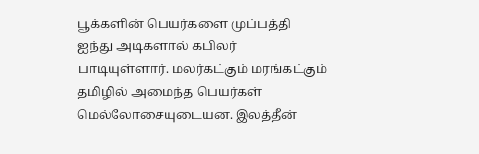பூக்களின் பெயர்களை முப்பத்தி ஐந்து அடிகளால் கபிலர் பாடியுள்ளார். மலர்கட்கும் மரங்கட்கும் தமிழில் அமைந்த பெயர்கள் மெல்லோசையுடையன. இலத்தீன்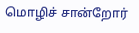மொழிச் சான்றோர்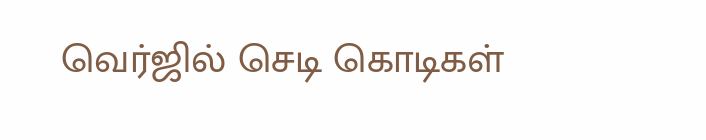வெர்ஜில் செடி கொடிகள்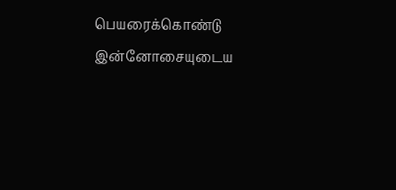பெயரைக்கொண்டு இன்னோசையுடைய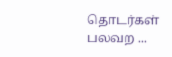தொடர்கள் பலவற ...